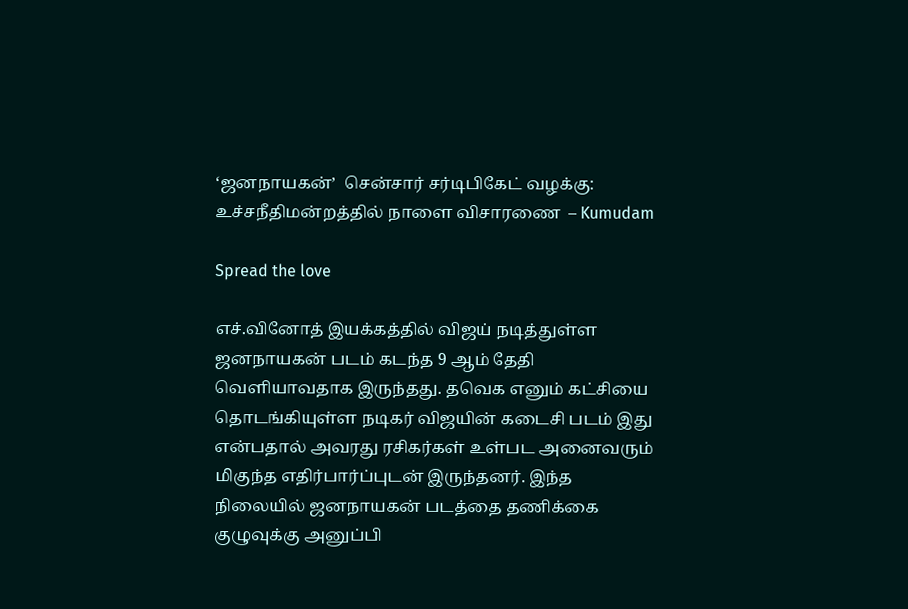‘ஜனநாயகன்’  சென்சார் சர்டிபிகேட் வழக்கு: உச்சநீதிமன்றத்தில் நாளை விசாரணை  – Kumudam

Spread the love

எச்.வினோத் இயக்கத்தில் விஜய் நடித்துள்ள ஜனநாயகன் படம் கடந்த 9 ஆம் தேதி வெளியாவதாக இருந்தது. தவெக எனும் கட்சியை தொடங்கியுள்ள நடிகர் விஜயின் கடைசி படம் இது என்பதால் அவரது ரசிகர்கள் உள்பட அனைவரும் மிகுந்த எதிர்பார்ப்புடன் இருந்தனர். இந்த நிலையில் ஜனநாயகன் படத்தை தணிக்கை குழுவுக்கு அனுப்பி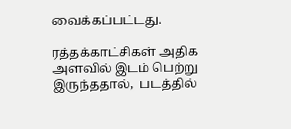வைக்கப்பட்டது.

ரத்தக்காட்சிகள் அதிக அளவில் இடம் பெற்று இருந்ததால்,  படத்தில்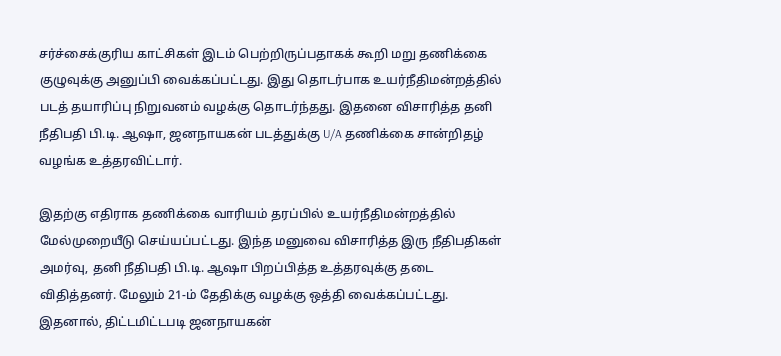சர்ச்சைக்குரிய காட்சிகள் இடம் பெற்றிருப்பதாகக் கூறி மறு தணிக்கை குழுவுக்கு அனுப்பி வைக்கப்பட்டது. இது தொடர்பாக உயர்நீதிமன்றத்தில் படத் தயாரிப்பு நிறுவனம் வழக்கு தொடர்ந்தது. இதனை விசாரித்த தனி நீதிபதி பி.டி. ஆஷா, ஜனநாயகன் படத்துக்கு U/A தணிக்கை சான்றிதழ் வழங்க உத்தரவிட்டார்.

இதற்கு எதிராக தணிக்கை வாரியம் தரப்பில் உயர்நீதிமன்றத்தில் மேல்முறையீடு செய்யப்பட்டது. இந்த மனுவை விசாரித்த இரு நீதிபதிகள் அமர்வு, தனி நீதிபதி பி.டி. ஆஷா பிறப்பித்த உத்தரவுக்கு தடை விதித்தனர். மேலும் 21-ம் தேதிக்கு வழக்கு ஒத்தி வைக்கப்பட்டது. இதனால், திட்டமிட்டபடி ஜனநாயகன்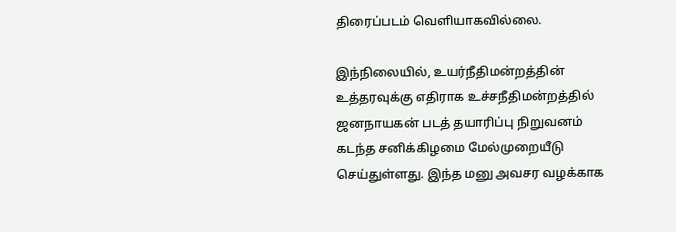திரைப்படம் வெளியாகவில்லை.

இந்நிலையில், உயர்நீதிமன்றத்தின் உத்தரவுக்கு எதிராக உச்சநீதிமன்றத்தில் ஜனநாயகன் படத் தயாரிப்பு நிறுவனம் கடந்த சனிக்கிழமை மேல்முறையீடு செய்துள்ளது. இந்த மனு அவசர வழக்காக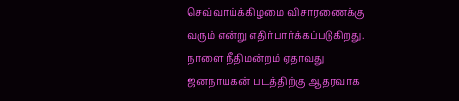செவ்வாய்க்கிழமை விசாரணைக்கு வரும் என்று எதிர்பார்க்கப்படுகிறது. நாளை நீதிமன்றம் ஏதாவது ஜனநாயகன் படத்திற்கு ஆதரவாக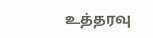உத்தரவு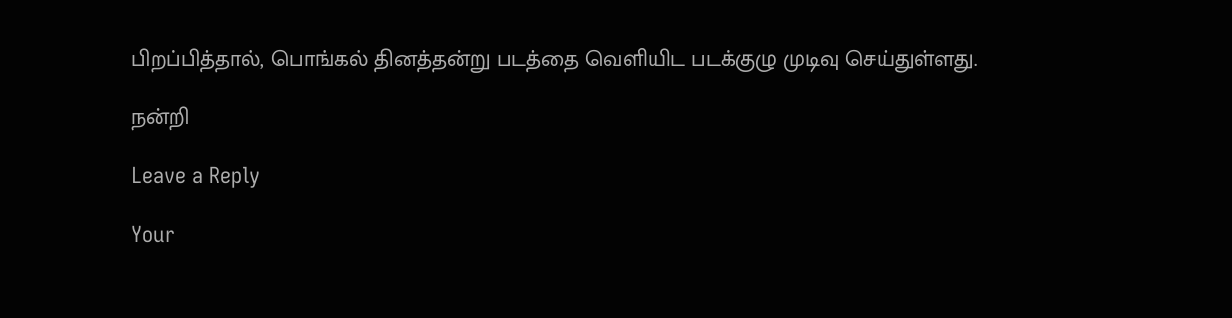பிறப்பித்தால், பொங்கல் தினத்தன்று படத்தை வெளியிட படக்குழு முடிவு செய்துள்ளது.

நன்றி

Leave a Reply

Your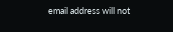email address will not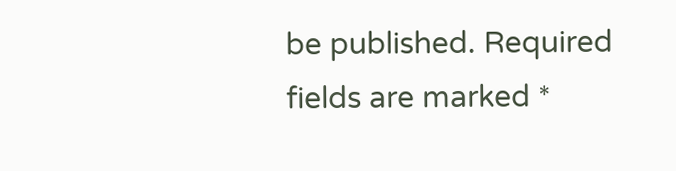be published. Required fields are marked *